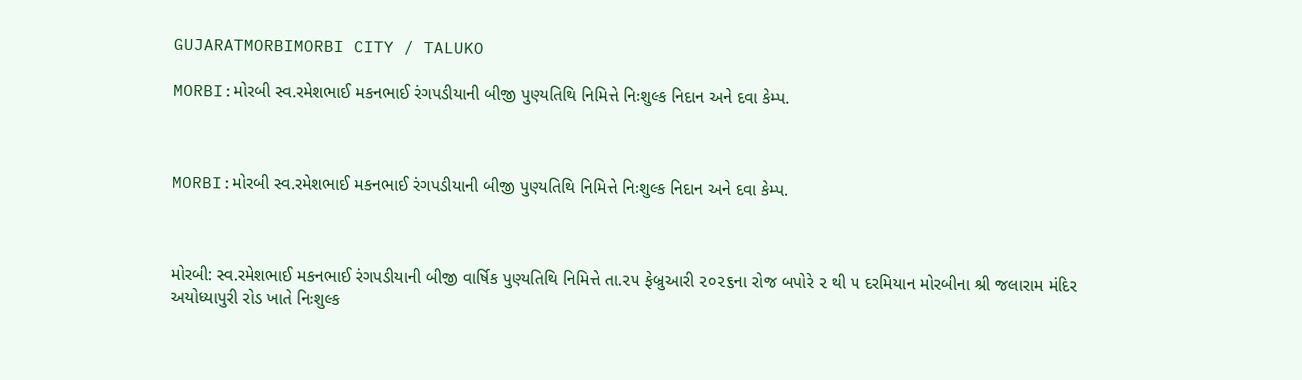GUJARATMORBIMORBI CITY / TALUKO

MORBI:મોરબી સ્વ.રમેશભાઈ મકનભાઈ રંગપડીયાની બીજી પુણ્યતિથિ નિમિત્તે નિઃશુલ્ક નિદાન અને દવા કેમ્પ.



MORBI:મોરબી સ્વ.રમેશભાઈ મકનભાઈ રંગપડીયાની બીજી પુણ્યતિથિ નિમિત્તે નિઃશુલ્ક નિદાન અને દવા કેમ્પ.



મોરબી: સ્વ.રમેશભાઈ મકનભાઈ રંગપડીયાની બીજી વાર્ષિક પુણ્યતિથિ નિમિત્તે તા.૨૫ ફેબ્રુઆરી ૨૦૨૬ના રોજ બપોરે ૨ થી ૫ દરમિયાન મોરબીના શ્રી જલારામ મંદિર અયોધ્યાપુરી રોડ ખાતે નિઃશુલ્ક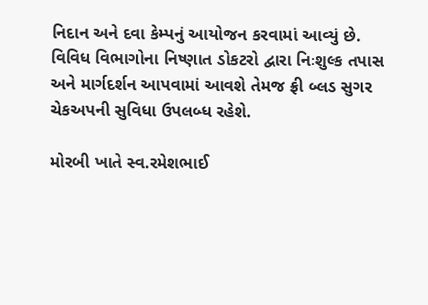નિદાન અને દવા કેમ્પનું આયોજન કરવામાં આવ્યું છે. વિવિધ વિભાગોના નિષ્ણાત ડોકટરો દ્વારા નિઃશુલ્ક તપાસ અને માર્ગદર્શન આપવામાં આવશે તેમજ ફ્રી બ્લડ સુગર ચેકઅપની સુવિધા ઉપલબ્ધ રહેશે.

મોરબી ખાતે સ્વ.રમેશભાઈ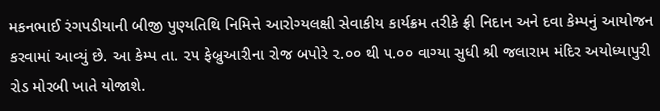મકનભાઈ રંગપડીયાની બીજી પુણ્યતિથિ નિમિત્તે આરોગ્યલક્ષી સેવાકીય કાર્યક્રમ તરીકે ફ્રી નિદાન અને દવા કેમ્પનું આયોજન કરવામાં આવ્યું છે. આ કેમ્પ તા. ૨૫ ફેબ્રુઆરીના રોજ બપોરે ૨.૦૦ થી ૫.૦૦ વાગ્યા સુધી શ્રી જલારામ મંદિર અયોધ્યાપુરી રોડ મોરબી ખાતે યોજાશે.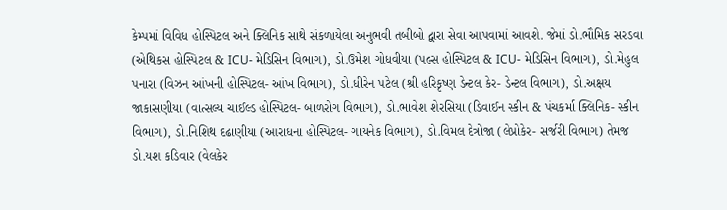કેમ્પમાં વિવિધ હોસ્પિટલ અને ક્લિનિક સાથે સંકળાયેલા અનુભવી તબીબો દ્વારા સેવા આપવામાં આવશે. જેમાં ડો.ભૌમિક સરડવા (એથિકસ હોસ્પિટલ & ICU- મેડિસિન વિભાગ), ડો.ઉમેશ ગોધવીયા (પલ્સ હોસ્પિટલ & ICU- મેડિસિન વિભાગ), ડો.મેહુલ પનારા (વિઝન આંખની હોસ્પિટલ- આંખ વિભાગ), ડો.ધીરેન પટેલ (શ્રી હરિકૃષ્ણ ડેન્ટલ કેર- ડેન્ટલ વિભાગ), ડો.અક્ષય જાકાસણીયા (વાત્સલ્ય ચાઈલ્ડ હોસ્પિટલ- બાળરોગ વિભાગ), ડો.ભાવેશ શેરસિયા (ડિવાઈન સ્કીન & પંચકર્મા ક્લિનિક- સ્કીન વિભાગ), ડો.નિશિથ દઢાણીયા (આરાધના હોસ્પિટલ- ગાયનેક વિભાગ), ડો.વિમલ દેત્રોજા (લેપ્રોકેર- સર્જરી વિભાગ) તેમજ ડો.યશ કડિવાર (વેલકેર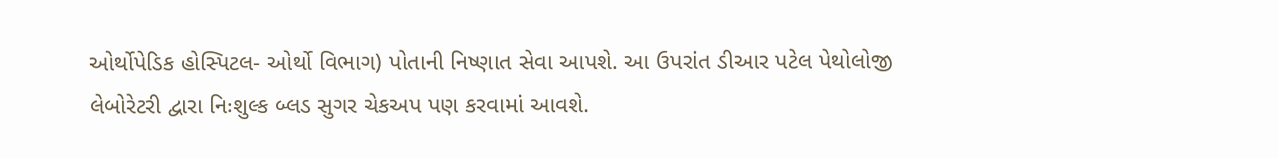ઓર્થોપેડિક હોસ્પિટલ- ઓર્થો વિભાગ) પોતાની નિષ્ણાત સેવા આપશે. આ ઉપરાંત ડીઆર પટેલ પેથોલોજી લેબોરેટરી દ્વારા નિઃશુલ્ક બ્લડ સુગર ચેકઅપ પણ કરવામાં આવશે.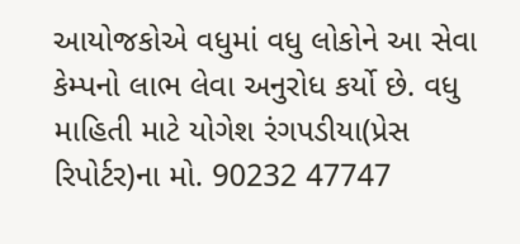આયોજકોએ વધુમાં વધુ લોકોને આ સેવા કેમ્પનો લાભ લેવા અનુરોધ કર્યો છે. વધુ માહિતી માટે યોગેશ રંગપડીયા(પ્રેસ રિપોર્ટર)ના મો. 90232 47747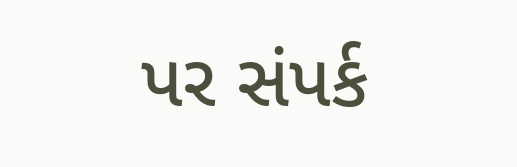પર સંપર્ક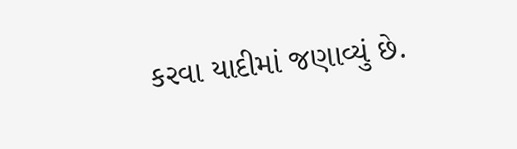કરવા યાદીમાં જણાવ્યું છે.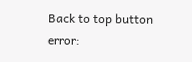Back to top button
error: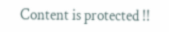Content is protected !!